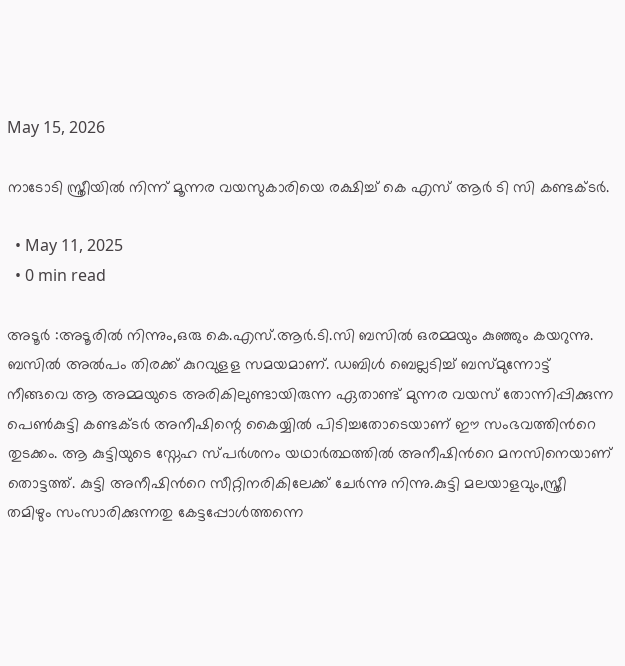May 15, 2026

നാടോടി സ്ത്രീയിൽ നിന്ന് മൂന്നര വയസുകാരിയെ രക്ഷിച്ച് കെ എസ് ആർ ടി സി കണ്ടക്ടർ.

  • May 11, 2025
  • 0 min read

അടൂർ :അടൂരില്‍ നിന്നും,ഒരു കെ.എസ്.ആര്‍.ടി.സി ബസില്‍ ഒരമ്മയും കുഞ്ഞും കയറുന്നു. ബസില്‍ അല്‍പം തിരക്ക് കുറവുളള സമയമാണ്. ഡബിള്‍ ബെല്ലടിച്ച് ബസ്മുന്നോട്ട് നീങ്ങവെ ആ അമ്മയുടെ അരികിലുണ്ടായിരുന്ന ഏതാണ്ട് മുന്നര വയസ് തോന്നിപ്പിക്കുന്ന പെണ്‍കുട്ടി കണ്ടക്ടര്‍ അനീഷിന്റെ കൈയ്യില്‍ പിടിച്ചതോടെയാണ് ഈ സംഭവത്തിന്‍റെ തുടക്കം. ആ കുട്ടിയുടെ സ്നേഹ സ്പര്‍ശനം യഥാര്‍ത്ഥത്തില്‍ അനീഷിന്‍റെ മനസിനെയാണ് തൊട്ടത്ത്. കുട്ടി അനീഷിന്‍റെ സീറ്റിനരികിലേക്ക് ചേര്‍ന്നു നിന്നു.കുട്ടി മലയാളവും,സ്ത്രീ തമിഴും സംസാരിക്കുന്നതു കേട്ടപ്പോള്‍ത്തന്നെ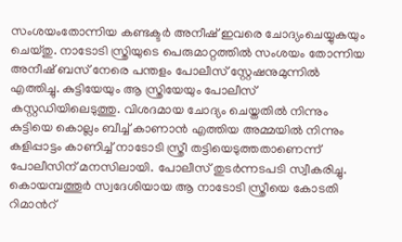സംശയംതോന്നിയ കണ്ടക്ടര്‍ അനീഷ് ഇവരെ ചോദ്യംചെയ്യുകയും ചെയ്തു. നാടോടി സ്ത്രിയുടെ പെരുമാറ്റത്തില്‍ സംശയം തോന്നിയ അനീഷ് ബസ് നേരെ പന്തളം പോലീസ് സ്റ്റേഷനുമുന്നില്‍ എത്തിച്ചു. കുട്ടിയേയും ആ സ്ത്രിയേയും പോലീസ് കസ്റ്റഡിയിലെടുത്തു. വിശദമായ ചോദ്യം ചെയ്തതില്‍ നിന്നും കുട്ടിയെ കൊല്ലം ബീച്ച് കാണാന്‍ എത്തിയ അമ്മയില്‍ നിന്നും കളിപ്പാട്ടം കാണിച്ച് നാടോടി സ്ത്രീ തട്ടിയെടുത്തതാണെന്ന് പോലീസിന് മനസിലായി. പോലീസ് തുടര്‍ന്നടപടി സ്വീകരിച്ചു. കൊയമ്പത്തൂര്‍ സ്വദേശിയായ ആ നാടോടി സ്ത്രീയെ കോടതി റിമാന്‍റ്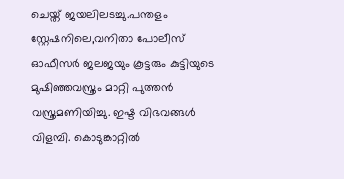ചെയ്ത് ജയലിലടച്ചു.പന്തളം സ്റ്റേഷനിലെ,വനിതാ പോലീസ് ഓഫീസര്‍ ജലജയും കൂട്ടരും കുട്ടിയുടെ മുഷിഞ്ഞവസ്ത്രം മാറ്റി പുത്തന്‍ വസ്ത്രമണിയിച്ചു. ഇഷ്ട വിഭവങ്ങള്‍ വിളമ്പി. കൊടുങ്കാറ്റില്‍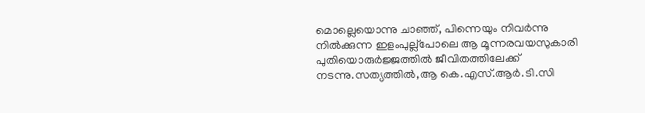മൊല്ലെയൊന്നു ചാഞ്ഞ്, പിന്നെയും നിവര്‍ന്നു നില്‍ക്കുന്ന ഇളംപുല്ല്പോലെ ആ മൂന്നരവയസുകാരി പുതിയൊരുര്‍ജ്ജത്തില്‍ ജീവിതത്തിലേക്ക് നടന്നു.സത്യത്തില്‍,ആ കെ.എസ്.ആര്‍.ടി.സി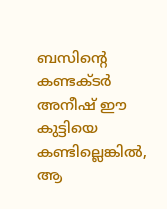ബസിന്‍റെ കണ്ടക്ടര്‍ അനീഷ് ഈ കുട്ടിയെ കണ്ടില്ലെങ്കില്‍, ആ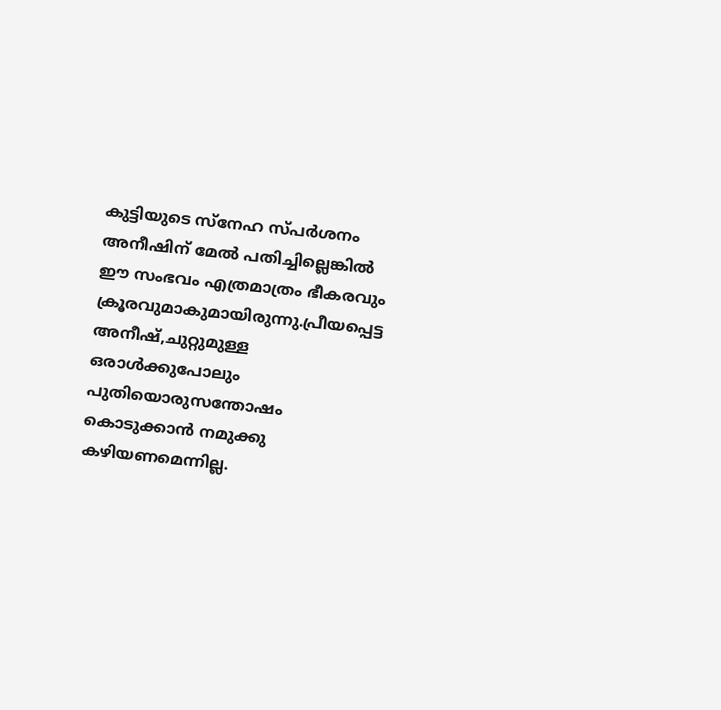കുട്ടിയുടെ സ്നേഹ സ്പര്‍ശനം അനീഷിന് മേല്‍ പതിച്ചില്ലെങ്കില്‍ ഈ സംഭവം എത്രമാത്രം ഭീകരവും ക്രൂരവുമാകുമായിരുന്നു.പ്രീയപ്പെട്ട അനീഷ്,ചുറ്റുമുള്ള ഒരാൾക്കുപോലും പുതിയൊരുസന്തോഷം കൊടുക്കാൻ നമുക്കു കഴിയണമെന്നില്ല.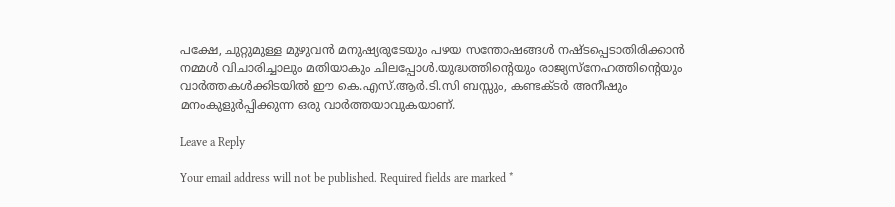പക്ഷേ, ചുറ്റുമുള്ള മുഴുവൻ മനുഷ്യരുടേയും പഴയ സന്തോഷങ്ങൾ നഷ്ടപ്പെടാതിരിക്കാൻ നമ്മൾ വിചാരിച്ചാലും മതിയാകും ചിലപ്പോൾ.യുദ്ധത്തിന്‍റെയും രാജ്യസ്നേഹത്തിന്‍റെയും വാര്‍ത്തകള്‍ക്കിടയില്‍ ഈ കെ.എസ്.ആര്‍.ടി.സി ബസ്സും, കണ്ടക്ടര്‍ അനീഷും മനംകുളുര്‍പ്പിക്കുന്ന ഒരു വാര്‍ത്തയാവുകയാണ്.

Leave a Reply

Your email address will not be published. Required fields are marked *